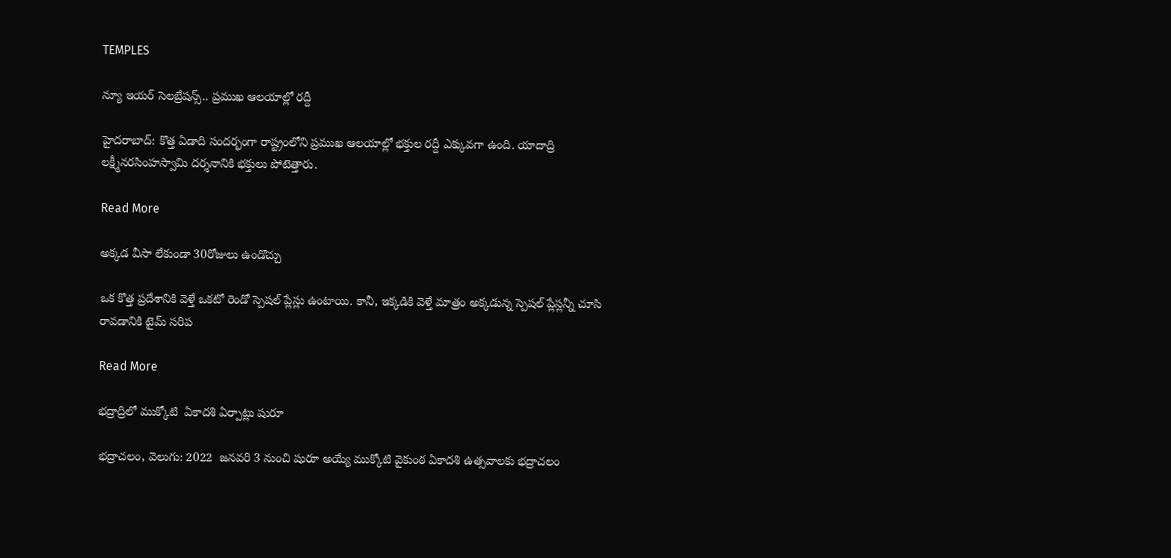TEMPLES

న్యూ ఇయర్ సెలబ్రేషన్స్.. ప్రముఖ ఆలయాల్లో రద్దీ

హైదరాబాద్: కొత్త ఏడాది సందర్భంగా రాష్ట్రంలోని ప్రముఖ ఆలయాల్లో భక్తుల రద్దీ ఎక్కువగా ఉంది. యాదాద్రి లక్ష్మీనరసింహస్వామి దర్శనానికి భక్తులు పోటెత్తారు.

Read More

అక్కడ వీసా లేకుండా 30రోజులు ఉండొచ్చు

ఒక కొత్త ప్రదేశానికి వెళ్తే ఒకటో రెండో స్పెషల్ ప్లేస్లు ఉంటాయి. కానీ, ఇక్కడికి వెళ్తే మాత్రం అక్కడున్న స్పెషల్ ప్లేస్లన్నీ చూసి రావడానికి టైమ్ సరిప

Read More

భద్రాద్రిలో ముక్కోటి  ఏకాదశి ఏర్పాట్లు షురూ

భద్రాచలం, వెలుగు: 2022  జనవరి 3 నుంచి షురూ అయ్యే ముక్కోటి వైకుంఠ ఏకాదశి ఉత్సవాలకు భద్రాచలం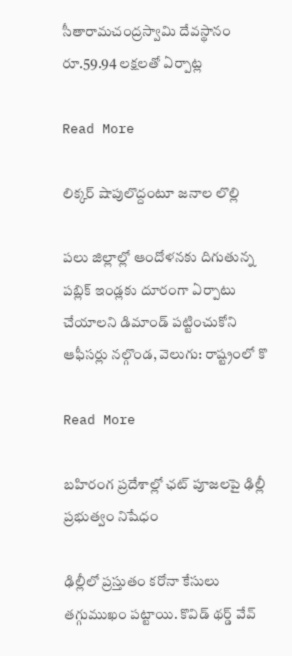సీతారామచంద్రస్వామి దేవస్థానం రూ.59.94 లక్షలతో ఏర్పాట్ల

Read More

లిక్కర్ షాపులొద్దంటూ జనాల లొల్లి

పలు జిల్లాల్లో ఆందోళనకు దిగుతున్న పబ్లిక్ ఇండ్లకు దూరంగా ఏర్పాటు చేయాలని డిమాండ్ పట్టించుకోని ఆఫీసర్లు నల్గొండ, వెలుగు: రాష్ట్రంలో కొ

Read More

బహిరంగ ప్రదేశాల్లో ఛట్‌ పూజలపై ఢిల్లీ ప్రభుత్వం నిషేధం

ఢిల్లీలో ప్రస్తుతం కరోనా కేసులు తగ్గుముఖం పట్టాయి. కొవిడ్‌ థర్డ్‌ వేవ్‌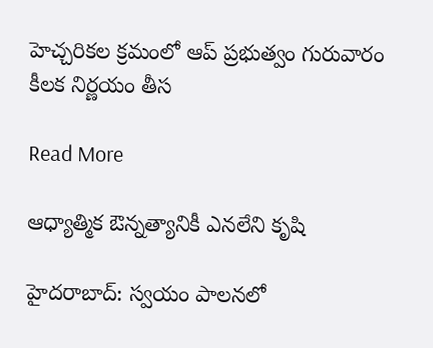హెచ్చరికల క్రమంలో ఆప్‌ ప్రభుత్వం గురువారం కీలక నిర్ణయం తీస

Read More

ఆధ్యాత్మిక ఔన్నత్యానికీ ఎనలేని కృషి

హైదరాబాద్: స్వయం పాలనలో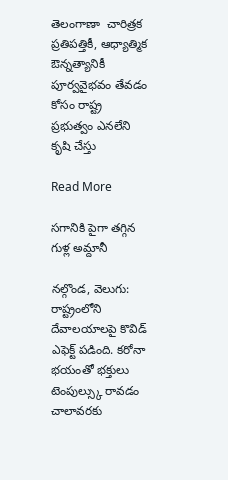తెలంగాణా  చారిత్రక ప్రతిపత్తికీ, ఆధ్యాత్మిక ఔన్నత్యానికీ పూర్వవైభవం తేవడం కోసం రాష్ట్ర  ప్రభుత్వం ఎనలేని కృషి చేస్తు

Read More

సగానికి పైగా తగ్గిన గుళ్ల అమ్దానీ

నల్గొండ, వెలుగు: రాష్ట్రంలోని దేవాలయాలపై కొవిడ్ ఎఫెక్ట్ పడింది. కరోనా భయంతో భక్తులు టెంపుల్స్కు రావడం చాలావరకు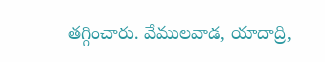తగ్గించారు. వేములవాడ, యాదాద్రి,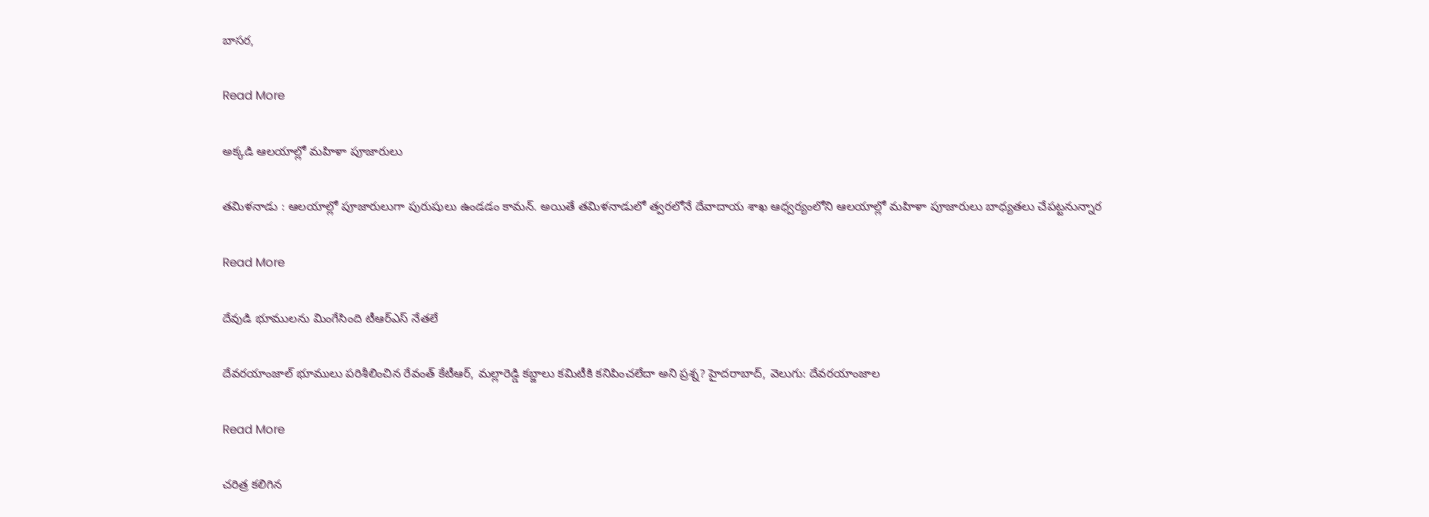బాసర,

Read More

అక్కడి ఆలయాల్లో మహిళా పూజారులు

తమిళనాడు : ఆలయాల్లో పూజారులుగా పురుషులు ఉండడం కామన్. అయితే తమిళనాడులో త్వరలోనే దేవాదాయ శాఖ ఆధ్వర్యంలోని ఆలయాల్లో మహిళా పూజారులు బాధ్యతలు చేపట్టనున్నార

Read More

దేవుడి భూములను మింగేసింది టీఆర్ఎస్ నేతలే

దేవరయాంజాల్‌‌ భూములు పరిశీలించిన రేవంత్ కేటీఆర్, మల్లారెడ్డి కబ్జాలు కమిటీకి కనిపించలేదా అని ప్రశ్న? హైదరాబాద్, వెలుగు: దేవరయాంజాల

Read More

చరిత్ర కలిగిన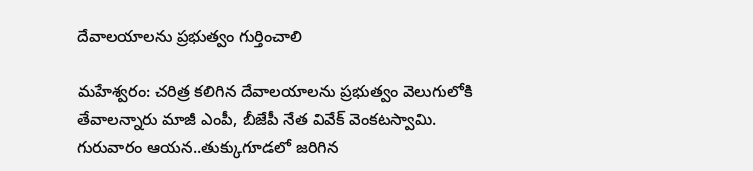దేవాలయాలను ప్రభుత్వం గుర్తించాలి

మహేశ్వరం: చరిత్ర కలిగిన దేవాలయాలను ప్రభుత్వం వెలుగులోకి తేవాలన్నారు మాజీ ఎంపీ, బీజేపీ నేత వివేక్ వెంకటస్వామి. గురువారం ఆయన..తుక్కుగూడలో జరిగిన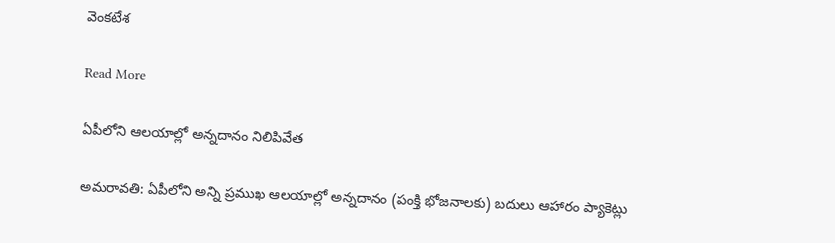వెంకటేశ

Read More

ఏపీలోని ఆలయాల్లో అన్నదానం నిలిపివేత

అమరావతి: ఏపీలోని అన్ని ప్రముఖ ఆలయాల్లో అన్నదానం (పంక్తి భోజనాలకు) బదులు ఆహారం ప్యాకెట్లు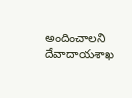అందించాలని దేవాదాయశాఖ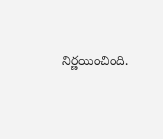నిర్ణయించింది.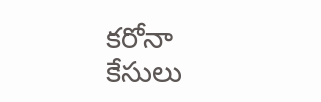కరోనా కేసులు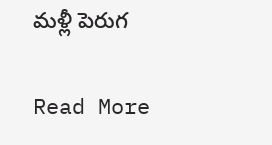మళ్లీ పెరుగ

Read More